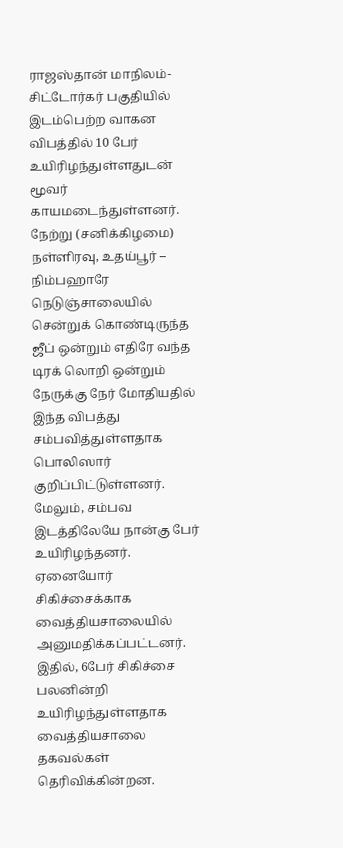ராஜஸ்தான் மாநிலம்- சிட்டோர்கர் பகுதியில் இடம்பெற்ற வாகன விபத்தில் 10 பேர் உயிரிழந்துள்ளதுடன் மூவர் காயமடைந்துள்ளனர்.
நேற்று (சனிக்கிழமை) நள்ளிரவு, உதய்பூர் – நிம்பஹாரே நெடுஞ்சாலையில் சென்றுக் கொண்டிருந்த ஜீப் ஒன்றும் எதிரே வந்த டிரக் லொறி ஒன்றும் நேருக்கு நேர் மோதியதில் இந்த விபத்து சம்பவித்துள்ளதாக பொலிஸார் குறிப்பிட்டுள்ளனர்.
மேலும், சம்பவ இடத்திலேயே நான்கு பேர் உயிரிழந்தனர். ஏனையோர் சிகிச்சைக்காக வைத்தியசாலையில் அனுமதிக்கப்பட்டனர்.
இதில், 6பேர் சிகிச்சை பலனின்றி உயிரிழந்துள்ளதாக வைத்தியசாலை தகவல்கள் தெரிவிக்கின்றன.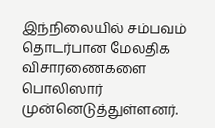இந்நிலையில் சம்பவம் தொடர்பான மேலதிக விசாரணைகளை பொலிஸார் முன்னெடுத்துள்ளனர்.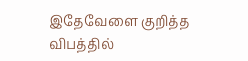இதேவேளை குறித்த விபத்தில்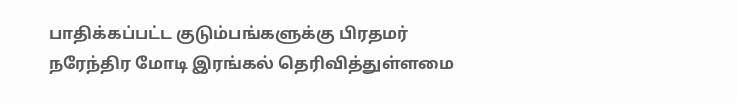பாதிக்கப்பட்ட குடும்பங்களுக்கு பிரதமர் நரேந்திர மோடி இரங்கல் தெரிவித்துள்ளமை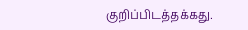குறிப்பிடத்தக்கது.